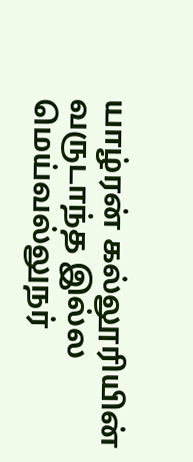யாழ்ரன் கல்லூரியின் வருடாந்த இல்ல மெய்வல்லுநர்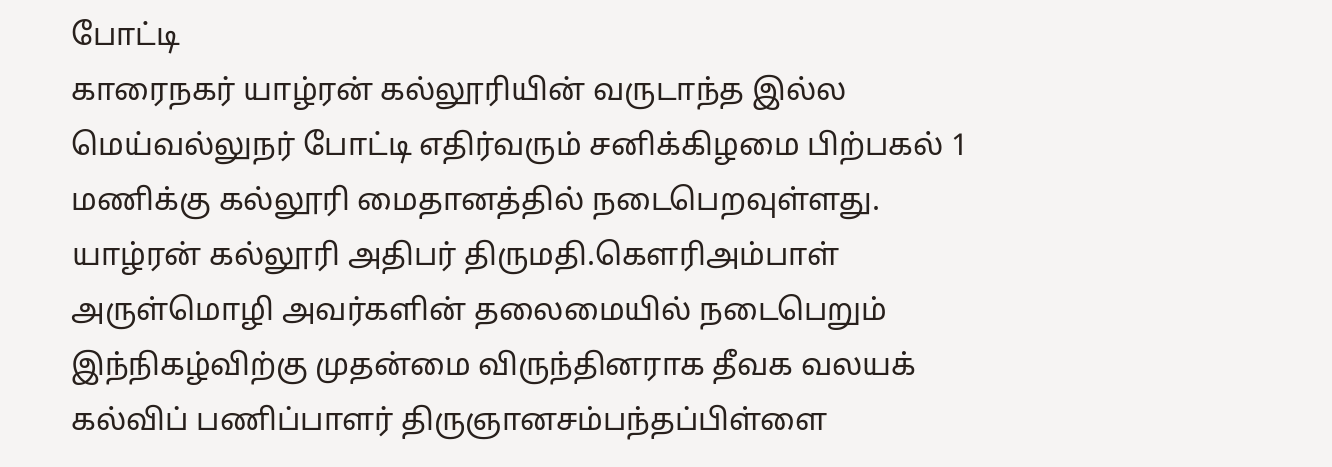போட்டி
காரைநகர் யாழ்ரன் கல்லூரியின் வருடாந்த இல்ல மெய்வல்லுநர் போட்டி எதிர்வரும் சனிக்கிழமை பிற்பகல் 1 மணிக்கு கல்லூரி மைதானத்தில் நடைபெறவுள்ளது.
யாழ்ரன் கல்லூரி அதிபர் திருமதி.கெளரிஅம்பாள் அருள்மொழி அவர்களின் தலைமையில் நடைபெறும் இந்நிகழ்விற்கு முதன்மை விருந்தினராக தீவக வலயக் கல்விப் பணிப்பாளர் திருஞானசம்பந்தப்பிள்ளை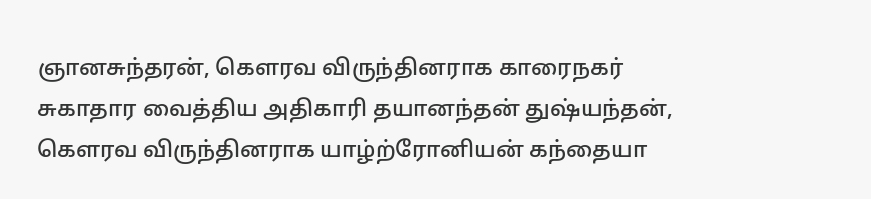ஞானசுந்தரன், கெளரவ விருந்தினராக காரைநகர் சுகாதார வைத்திய அதிகாரி தயானந்தன் துஷ்யந்தன், கெளரவ விருந்தினராக யாழ்ற்ரோனியன் கந்தையா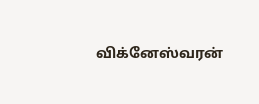விக்னேஸ்வரன்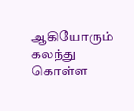ஆகியோரும் கலந்து கொள்ள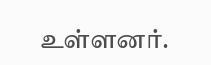உள்ளனர்.